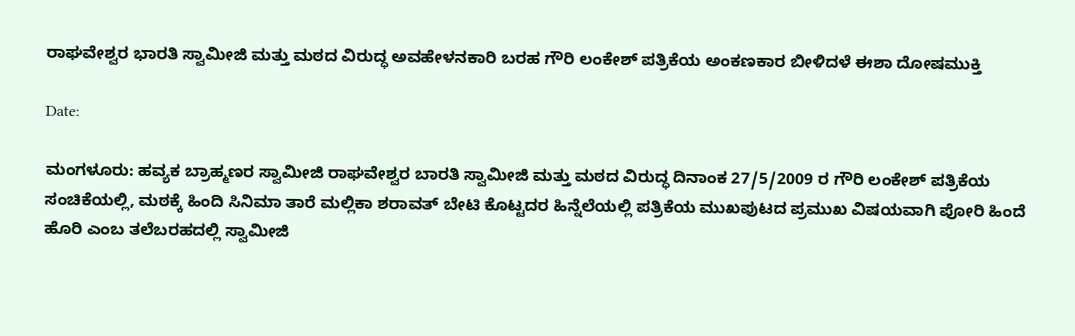ರಾಘವೇಶ್ವರ ಭಾರತಿ ಸ್ವಾಮೀಜಿ ಮತ್ತು ಮಠದ ವಿರುದ್ಧ ಅವಹೇಳನಕಾರಿ ಬರಹ ಗೌರಿ ಲಂಕೇಶ್ ಪತ್ರಿಕೆಯ ಅಂಕಣಕಾರ ಬೀಳಿದಳೆ ಈಶಾ ದೋಷಮುಕ್ತಿ

Date:

ಮಂಗಳೂರು: ಹವ್ಯಕ ಬ್ರಾಹ್ಮಣರ ಸ್ವಾಮೀಜಿ ರಾಘವೇಶ್ವರ ಬಾರತಿ ಸ್ವಾಮೀಜಿ ಮತ್ತು ಮಠದ ವಿರುದ್ಧ ದಿನಾಂಕ 27/5/2009 ರ ಗೌರಿ ಲಂಕೇಶ್ ಪತ್ರಿಕೆಯ ಸಂಚಿಕೆಯಲ್ಲಿ, ಮಠಕ್ಕೆ ಹಿಂದಿ ಸಿನಿಮಾ ತಾರೆ ಮಲ್ಲಿಕಾ ಶರಾವತ್ ಬೇಟಿ ಕೊಟ್ಟದರ ಹಿನ್ನೆಲೆಯಲ್ಲಿ ಪತ್ರಿಕೆಯ ಮುಖಪುಟದ ಪ್ರಮುಖ ವಿಷಯವಾಗಿ ಪೋರಿ ಹಿಂದೆ ಹೊರಿ ಎಂಬ ತಲೆಬರಹದಲ್ಲಿ ಸ್ವಾಮೀಜಿ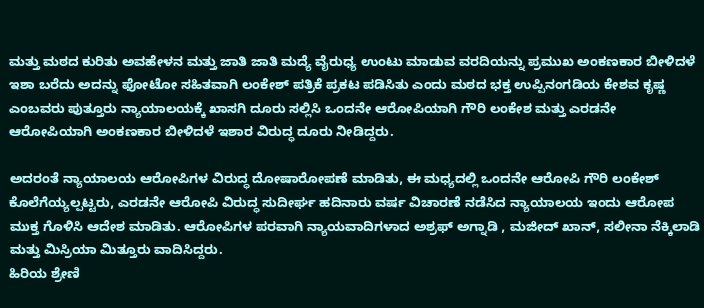ಮತ್ತು ಮಠದ ಕುರಿತು ಅವಹೇಳನ ಮತ್ತು ಜಾತಿ ಜಾತಿ ಮದ್ಯೆ ವೈರುಧ್ಯ ಉಂಟು ಮಾಡುವ ವರದಿಯನ್ನು ಪ್ರಮುಖ ಅಂಕಣಕಾರ ಬೀಳಿದಳೆ ಇಶಾ ಬರೆದು ಅದನ್ನು ಫೋಟೋ ಸಹಿತವಾಗಿ ಲಂಕೇಶ್ ಪತ್ರಿಕೆ ಪ್ರಕಟ ಪಡಿಸಿತು ಎಂದು ಮಠದ ಭಕ್ತ ಉಪ್ಪಿನಂಗಡಿಯ ಕೇಶವ ಕೃಷ್ಣ ಎಂಬವರು ಪುತ್ತೂರು ನ್ಯಾಯಾಲಯಕ್ಕೆ ಖಾಸಗಿ ದೂರು ಸಲ್ಲಿಸಿ ಒಂದನೇ ಆರೋಪಿಯಾಗಿ ಗೌರಿ ಲಂಕೇಶ ಮತ್ತು ಎರಡನೇ ಆರೋಪಿಯಾಗಿ ಅಂಕಣಕಾರ ಬೀಳಿದಳೆ ಇಶಾರ ವಿರುದ್ಧ ದೂರು ನೀಡಿದ್ದರು.

ಅದರಂತೆ ನ್ಯಾಯಾಲಯ ಆರೋಪಿಗಳ ವಿರುದ್ಧ ದೋಷಾರೋಪಣೆ ಮಾಡಿತು, ಈ ಮಧ್ಯದಲ್ಲಿ ಒಂದನೇ ಆರೋಪಿ ಗೌರಿ ಲಂಕೇಶ್ ಕೊಲೆಗೆಯ್ಯಲ್ಪಟ್ಟರು, ಎರಡನೇ ಆರೋಪಿ ವಿರುದ್ಧ ಸುದೀರ್ಘ ಹದಿನಾರು ವರ್ಷ ವಿಚಾರಣೆ ನಡೆಸಿದ ನ್ಯಾಯಾಲಯ ಇಂದು ಆರೋಪ ಮುಕ್ತ ಗೊಳಿಸಿ ಆದೇಶ ಮಾಡಿತು. ಆರೋಪಿಗಳ ಪರವಾಗಿ ನ್ಯಾಯವಾದಿಗಳಾದ ಅಶ್ರಫ್ ಅಗ್ನಾಡಿ , ಮಜೀದ್ ಖಾನ್, ಸಲೀನಾ ನೆಕ್ಕಿಲಾಡಿ ಮತ್ತು ಮಿಸ್ರಿಯಾ ಮಿತ್ತೂರು ವಾದಿಸಿದ್ದರು.
ಹಿರಿಯ ಶ್ರೇಣಿ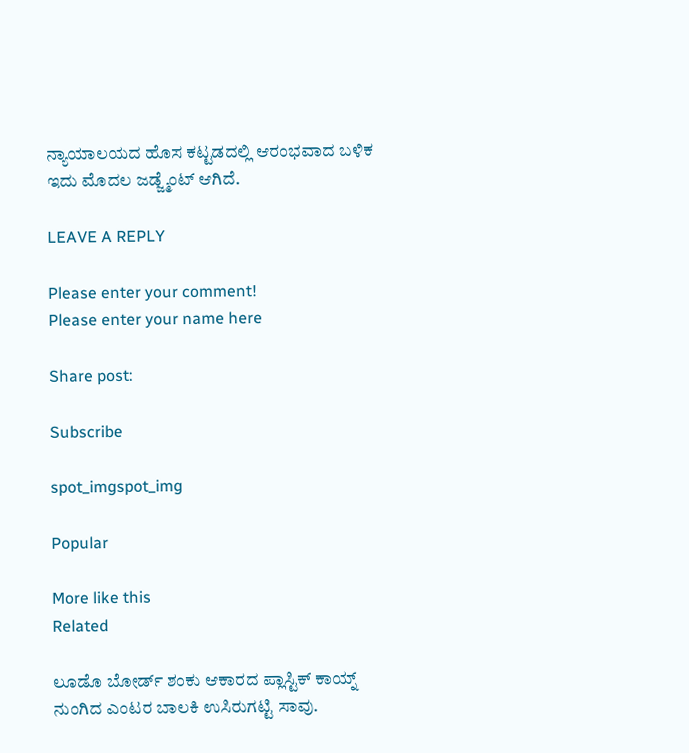ನ್ಯಾಯಾಲಯದ ಹೊಸ ಕಟ್ಟಡದಲ್ಲಿ ಆರಂಭವಾದ ಬಳಿಕ ಇದು ಮೊದಲ ಜಡ್ಜ್ಮೆಂಟ್ ಆಗಿದೆ.

LEAVE A REPLY

Please enter your comment!
Please enter your name here

Share post:

Subscribe

spot_imgspot_img

Popular

More like this
Related

ಲೂಡೊ ಬೋರ್ಡ್ ಶಂಕು ಆಕಾರದ ಪ್ಲಾಸ್ಟಿಕ್ ಕಾಯ್ನ್ ನುಂಗಿದ ಎಂಟರ ಬಾಲಕಿ ಉಸಿರುಗಟ್ಟಿ ಸಾವು.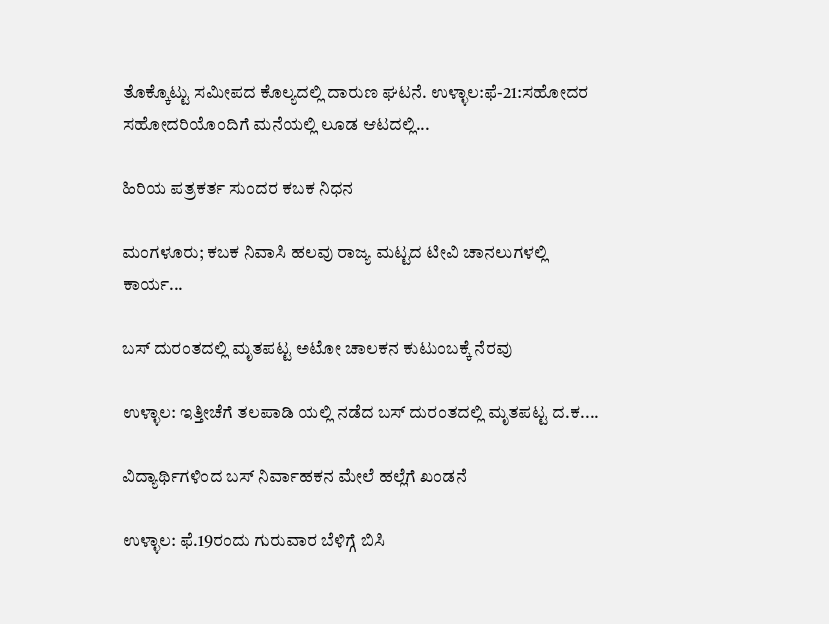ತೊಕ್ಕೊಟ್ಟು ಸಮೀಪದ ಕೊಲ್ಯದಲ್ಲಿ ದಾರುಣ ಘಟನೆ. ಉಳ್ಳಾಲ:ಫೆ-21:ಸಹೋದರ ಸಹೋದರಿಯೊಂದಿಗೆ ಮನೆಯಲ್ಲಿ ಲೂಡ ಆಟದಲ್ಲಿ...

ಹಿರಿಯ ಪತ್ರಕರ್ತ ಸುಂದರ ಕಬಕ ನಿಧನ

ಮಂಗಳೂರು; ಕಬಕ ನಿವಾಸಿ ಹಲವು ರಾಜ್ಯ ಮಟ್ಟದ ಟೀವಿ ಚಾನಲುಗಳಲ್ಲಿ ಕಾರ್ಯ...

ಬಸ್ ದುರಂತದಲ್ಲಿ ಮೃತಪಟ್ಟ ಅಟೋ ಚಾಲಕನ ಕುಟುಂಬಕ್ಕೆ ನೆರವು

ಉಳ್ಳಾಲ: ಇತ್ತೀಚೆಗೆ ತಲಪಾಡಿ ಯಲ್ಲಿ ನಡೆದ ಬಸ್ ದುರಂತದಲ್ಲಿ ಮೃತಪಟ್ಟ ದ.ಕ....

ವಿದ್ಯಾರ್ಥಿಗಳಿಂದ ಬಸ್ ನಿರ್ವಾಹಕನ ಮೇಲೆ ಹಲ್ಲೆಗೆ ಖಂಡನೆ

ಉಳ್ಳಾಲ: ಫೆ.19ರಂದು ಗುರುವಾರ ಬೆಳಿಗ್ಗೆ ಬಿಸಿ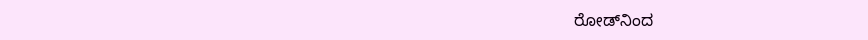ರೋಡ್‌ನಿಂದ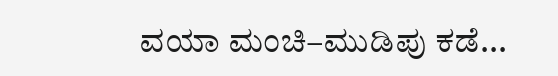ವಯಾ ಮಂಚಿ–ಮುಡಿಪು ಕಡೆ...